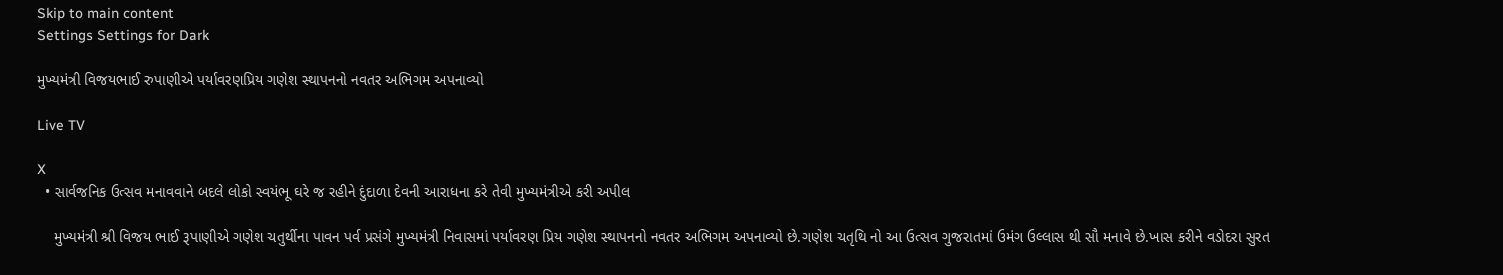Skip to main content
Settings Settings for Dark

મુખ્યમંત્રી વિજયભાઈ રુપાણીએ પર્યાવરણપ્રિય ગણેશ સ્થાપનનો નવતર અભિગમ અપનાવ્યો

Live TV

X
  • સાર્વજનિક ઉત્સવ મનાવવાને બદલે લોકો સ્વયંભૂ ઘરે જ રહીને દુંદાળા દેવની આરાધના કરે તેવી મુખ્યમંત્રીએ કરી અપીલ

    મુખ્યમંત્રી શ્રી વિજય ભાઈ રૂપાણીએ ગણેશ ચતુર્થીના પાવન પર્વ પ્રસંગે મુખ્યમંત્રી નિવાસમાં પર્યાવરણ પ્રિય ગણેશ સ્થાપનનો નવતર અભિગમ અપનાવ્યો છે.ગણેશ ચતૃથિ નો આ ઉત્સવ ગુજરાતમાં ઉમંગ ઉલ્લાસ થી સૌ મનાવે છે.ખાસ કરીને વડોદરા સુરત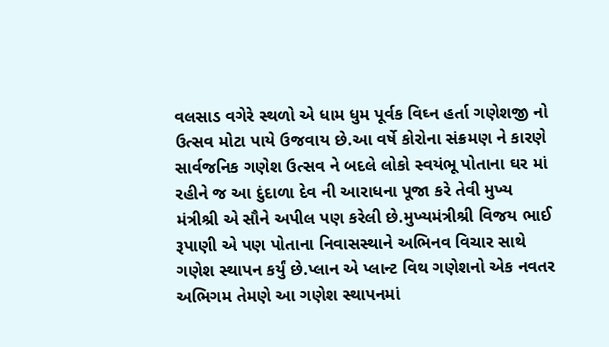વલસાડ વગેરે સ્થળો એ ધામ ધુમ પૂર્વક વિઘ્ન હર્તા ગણેશજી નો ઉત્સવ મોટા પાયે ઉજવાય છે.આ વર્ષે કોરોના સંક્રમણ ને કારણે સાર્વજનિક ગણેશ ઉત્સવ ને બદલે લોકો સ્વયંભૂ પોતાના ઘર માં રહીને જ આ દુંદાળા દેવ ની આરાધના પૂજા કરે તેવી મુખ્ય મંત્રીશ્રી એ સૌને અપીલ પણ કરેલી છે.મુખ્યમંત્રીશ્રી વિજય ભાઈ રૂપાણી એ પણ પોતાના નિવાસસ્થાને અભિનવ વિચાર સાથે ગણેશ સ્થાપન કર્યું છે.પ્લાન એ પ્લાન્ટ વિથ ગણેશનો એક નવતર અભિગમ તેમણે આ ગણેશ સ્થાપનમાં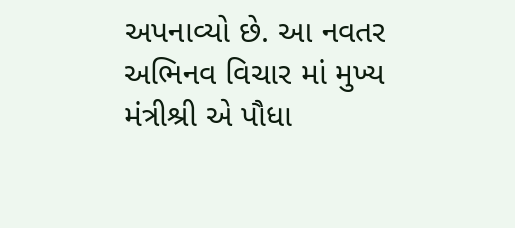અપનાવ્યો છે. આ નવતર અભિનવ વિચાર માં મુખ્ય મંત્રીશ્રી એ પૌધા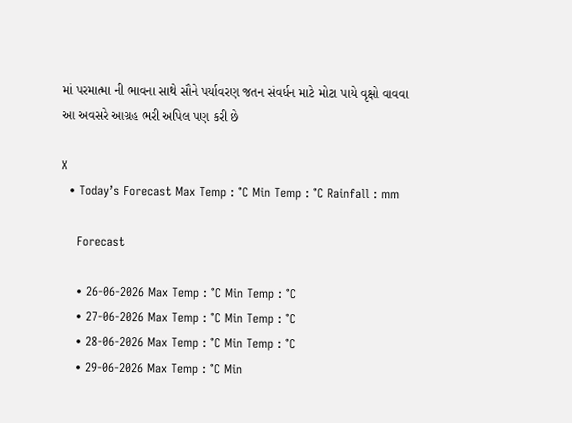માં પરમાત્મા ની ભાવના સાથે સૌને પર્યાવરણ જતન સંવર્ધન માટે મોટા પાયે વૃક્ષો વાવવા આ અવસરે આગ્રહ ભરી અપિલ પણ કરી છે

X
  • Today’s Forecast Max Temp : °C Min Temp : °C Rainfall : mm

    Forecast

    • 26-06-2026 Max Temp : °C Min Temp : °C
    • 27-06-2026 Max Temp : °C Min Temp : °C
    • 28-06-2026 Max Temp : °C Min Temp : °C
    • 29-06-2026 Max Temp : °C Min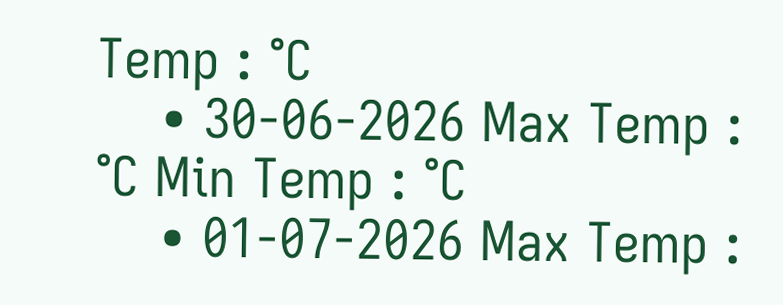Temp : °C
    • 30-06-2026 Max Temp : °C Min Temp : °C
    • 01-07-2026 Max Temp :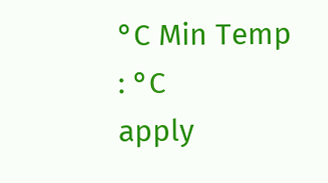°C Min Temp : °C
apply